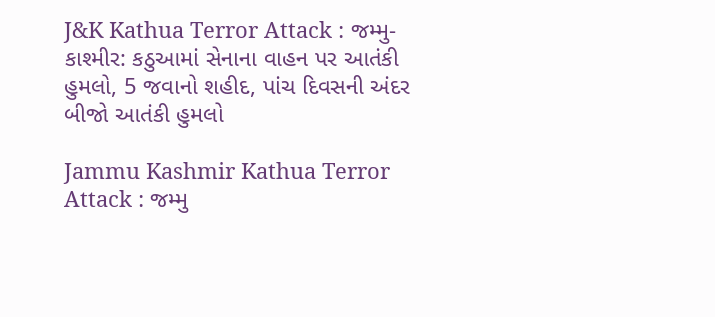J&K Kathua Terror Attack : જમ્મુ-કાશ્મીર: કઠુઆમાં સેનાના વાહન પર આતંકી હુમલો, 5 જવાનો શહીદ, પાંચ દિવસની અંદર બીજો આતંકી હુમલો

Jammu Kashmir Kathua Terror Attack : જમ્મુ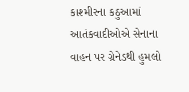કાશ્મીરના કઠુઆમાં આતંકવાદીઓએ સેનાના વાહન પર ગ્રેનેડથી હુમલો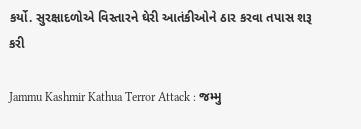કર્યો. સુરક્ષાદળોએ વિસ્તારને ઘેરી આતંકીઓને ઠાર કરવા તપાસ શરૂ કરી

Jammu Kashmir Kathua Terror Attack : જમ્મુ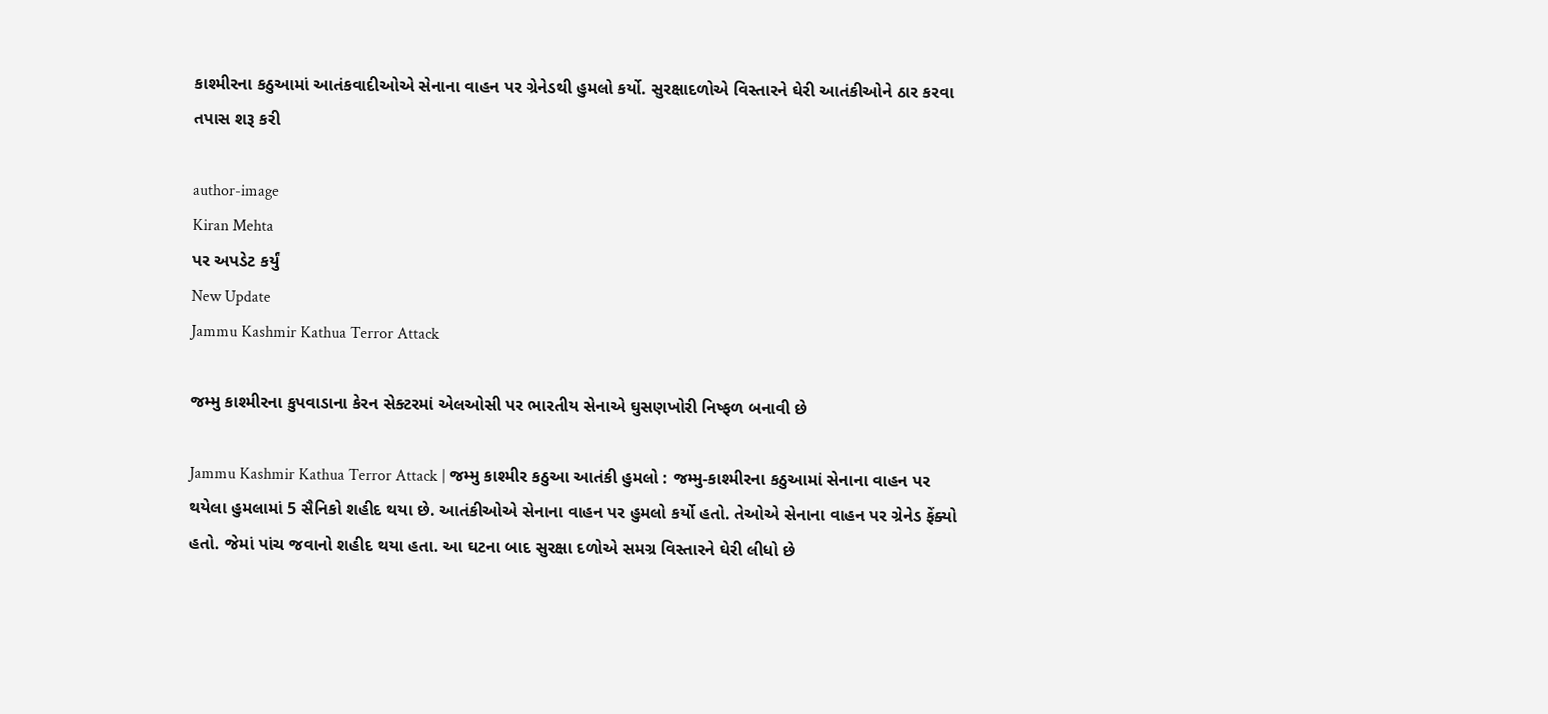કાશ્મીરના કઠુઆમાં આતંકવાદીઓએ સેનાના વાહન પર ગ્રેનેડથી હુમલો કર્યો. સુરક્ષાદળોએ વિસ્તારને ઘેરી આતંકીઓને ઠાર કરવા તપાસ શરૂ કરી

author-image
Kiran Mehta
પર અપડેટ કર્યું
New Update
Jammu Kashmir Kathua Terror Attack

જમ્મુ કાશ્મીરના કુપવાડાના કેરન સેક્ટરમાં એલઓસી પર ભારતીય સેનાએ ઘુસણખોરી નિષ્ફળ બનાવી છે

Jammu Kashmir Kathua Terror Attack | જમ્મુ કાશ્મીર કઠુઆ આતંકી હુમલો : જમ્મુ-કાશ્મીરના કઠુઆમાં સેનાના વાહન પર થયેલા હુમલામાં 5 સૈનિકો શહીદ થયા છે. આતંકીઓએ સેનાના વાહન પર હુમલો કર્યો હતો. તેઓએ સેનાના વાહન પર ગ્રેનેડ ફેંક્યો હતો. જેમાં પાંચ જવાનો શહીદ થયા હતા. આ ઘટના બાદ સુરક્ષા દળોએ સમગ્ર વિસ્તારને ઘેરી લીધો છે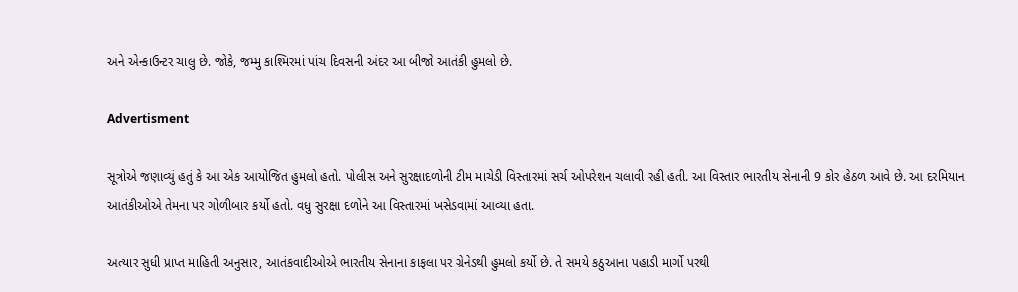અને એન્કાઉન્ટર ચાલુ છે. જોકે, જમ્મુ કાશ્મિરમાં પાંચ દિવસની અંદર આ બીજો આતંકી હુમલો છે.

Advertisment

સૂત્રોએ જણાવ્યું હતું કે આ એક આયોજિત હુમલો હતો. પોલીસ અને સુરક્ષાદળોની ટીમ માચેડી વિસ્તારમાં સર્ચ ઓપરેશન ચલાવી રહી હતી. આ વિસ્તાર ભારતીય સેનાની 9 કોર હેઠળ આવે છે. આ દરમિયાન આતંકીઓએ તેમના પર ગોળીબાર કર્યો હતો. વધુ સુરક્ષા દળોને આ વિસ્તારમાં ખસેડવામાં આવ્યા હતા.

અત્યાર સુધી પ્રાપ્ત માહિતી અનુસાર, આતંકવાદીઓએ ભારતીય સેનાના કાફલા પર ગ્રેનેડથી હુમલો કર્યો છે. તે સમયે કઠુઆના પહાડી માર્ગો પરથી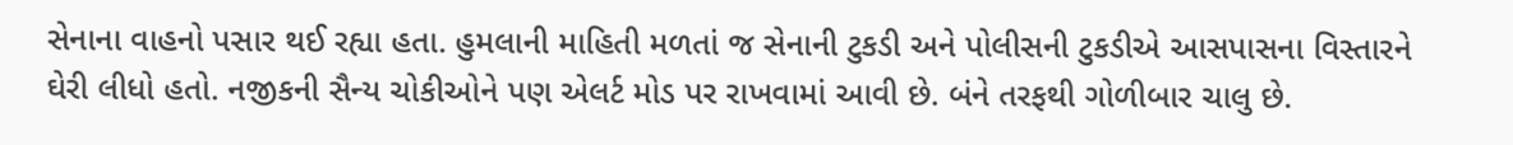સેનાના વાહનો પસાર થઈ રહ્યા હતા. હુમલાની માહિતી મળતાં જ સેનાની ટુકડી અને પોલીસની ટુકડીએ આસપાસના વિસ્તારને ઘેરી લીધો હતો. નજીકની સૈન્ય ચોકીઓને પણ એલર્ટ મોડ પર રાખવામાં આવી છે. બંને તરફથી ગોળીબાર ચાલુ છે.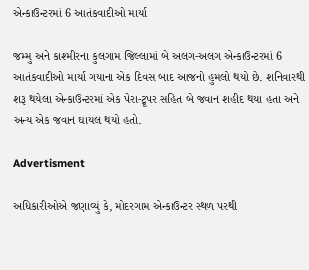એન્કાઉન્ટરમાં 6 આતંકવાદીઓ માર્યા

જમ્મુ અને કાશ્મીરના કુલગામ જિલ્લામાં બે અલગ-અલગ એન્કાઉન્ટરમાં 6 આતંકવાદીઓ માર્યા ગયાના એક દિવસ બાદ આજનો હુમલો થયો છે. શનિવારથી શરૂ થયેલા એન્કાઉન્ટરમાં એક પેરા-ટ્રૂપર સહિત બે જવાન શહીદ થયા હતા અને અન્ય એક જવાન ઘાયલ થયો હતો.

Advertisment

અધિકારીઓએ જણાવ્યું કે, મોદરગામ એન્કાઉન્ટર સ્થળ પરથી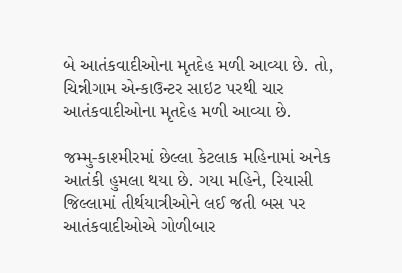બે આતંકવાદીઓના મૃતદેહ મળી આવ્યા છે. તો, ચિન્નીગામ એન્કાઉન્ટર સાઇટ પરથી ચાર આતંકવાદીઓના મૃતદેહ મળી આવ્યા છે.

જમ્મુ-કાશ્મીરમાં છેલ્લા કેટલાક મહિનામાં અનેક આતંકી હુમલા થયા છે. ગયા મહિને, રિયાસી જિલ્લામાં તીર્થયાત્રીઓને લઈ જતી બસ પર આતંકવાદીઓએ ગોળીબાર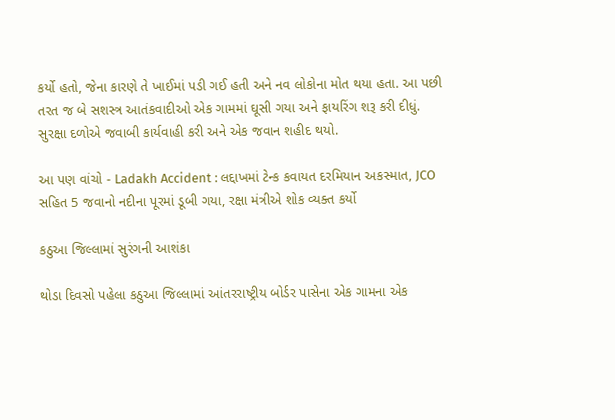કર્યો હતો, જેના કારણે તે ખાઈમાં પડી ગઈ હતી અને નવ લોકોના મોત થયા હતા. આ પછી તરત જ બે સશસ્ત્ર આતંકવાદીઓ એક ગામમાં ઘૂસી ગયા અને ફાયરિંગ શરૂ કરી દીધું. સુરક્ષા દળોએ જવાબી કાર્યવાહી કરી અને એક જવાન શહીદ થયો.

આ પણ વાંચો - Ladakh Accident : લદ્દાખમાં ટેન્ક કવાયત દરમિયાન અકસ્માત, JCO સહિત 5 જવાનો નદીના પૂરમાં ડૂબી ગયા, રક્ષા મંત્રીએ શોક વ્યક્ત કર્યો

કઠુઆ જિલ્લામાં સુરંગની આશંકા

થોડા દિવસો પહેલા કઠુઆ જિલ્લામાં આંતરરાષ્ટ્રીય બોર્ડર પાસેના એક ગામના એક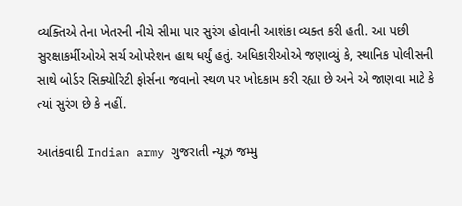વ્યક્તિએ તેના ખેતરની નીચે સીમા પાર સુરંગ હોવાની આશંકા વ્યક્ત કરી હતી. આ પછી સુરક્ષાકર્મીઓએ સર્ચ ઓપરેશન હાથ ધર્યું હતું. અધિકારીઓએ જણાવ્યું કે, સ્થાનિક પોલીસની સાથે બોર્ડર સિક્યોરિટી ફોર્સના જવાનો સ્થળ પર ખોદકામ કરી રહ્યા છે અને એ જાણવા માટે કે ત્યાં સુરંગ છે કે નહીં.

આતંકવાદી Indian army ગુજરાતી ન્યૂઝ જમ્મુ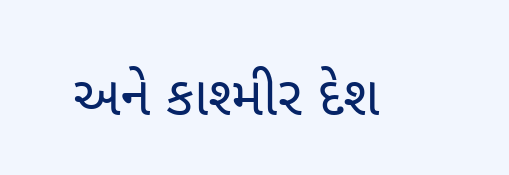અને કાશ્મીર દેશ